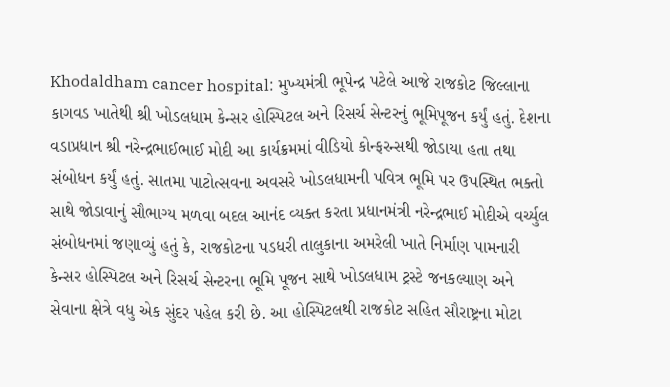Khodaldham cancer hospital: મુખ્યમંત્રી ભૂપેન્દ્ર પટેલે આજે રાજકોટ જિલ્લાના કાગવડ ખાતેથી શ્રી ખોડલધામ કેન્સર હોસ્પિટલ અને રિસર્ચ સેન્ટરનું ભૂમિપૂજન કર્યું હતું. દેશના વડાપ્રધાન શ્રી નરેન્દ્રભાઈભાઈ મોદી આ કાર્યક્રમમાં વીડિયો કોન્ફરન્સથી જોડાયા હતા તથા સંબોધન કર્યું હતું. સાતમા પાટોત્સવના અવસરે ખોડલધામની પવિત્ર ભૂમિ પર ઉપસ્થિત ભક્તો સાથે જોડાવાનું સૌભાગ્ય મળવા બદલ આનંદ વ્યક્ત કરતા પ્રધાનમંત્રી નરેન્દ્રભાઈ મોદીએ વર્ચ્યુલ સંબોધનમાં જણાવ્યું હતું કે, રાજકોટના પડધરી તાલુકાના અમરેલી ખાતે નિર્માણ પામનારી કેન્સર હોસ્પિટલ અને રિસર્ચ સેન્ટરના ભૂમિ પૂજન સાથે ખોડલધામ ટ્રસ્ટે જનકલ્યાણ અને સેવાના ક્ષેત્રે વધુ એક સુંદર પહેલ કરી છે. આ હોસ્પિટલથી રાજકોટ સહિત સૌરાષ્ટ્રના મોટા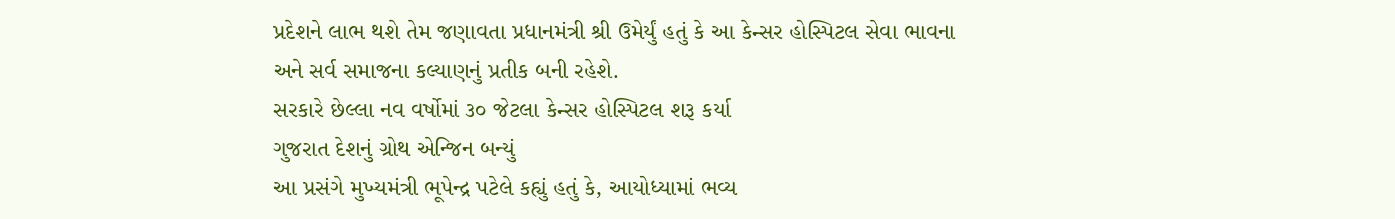પ્રદેશને લાભ થશે તેમ જણાવતા પ્રધાનમંત્રી શ્રી ઉમેર્યું હતું કે આ કેન્સર હોસ્પિટલ સેવા ભાવના અને સર્વ સમાજના કલ્યાણનું પ્રતીક બની રહેશે.
સરકારે છેલ્લા નવ વર્ષોમાં ૩૦ જેટલા કેન્સર હોસ્પિટલ શરૂ કર્યા
ગુજરાત દેશનું ગ્રોથ એન્જિન બન્યું
આ પ્રસંગે મુખ્યમંત્રી ભૂપેન્દ્ર પટેલે કહ્યું હતું કે, આયોધ્યામાં ભવ્ય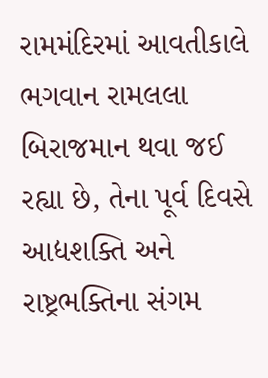રામમંદિરમાં આવતીકાલે ભગવાન રામલલા બિરાજમાન થવા જઈ રહ્યા છે, તેના પૂર્વ દિવસે આદ્યશક્તિ અને રાષ્ટ્રભક્તિના સંગમ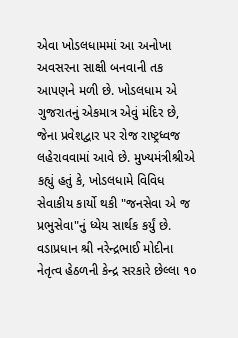એવા ખોડલધામમાં આ અનોખા અવસરના સાક્ષી બનવાની તક આપણને મળી છે. ખોડલધામ એ ગુજરાતનું એકમાત્ર એવું મંદિર છે, જેના પ્રવેશદ્વાર પર રોજ રાષ્ટ્રધ્વજ લહેરાવવામાં આવે છે. મુખ્યમંત્રીશ્રીએ કહ્યું હતું કે, ખોડલધામે વિવિધ સેવાકીય કાર્યો થકી "જનસેવા એ જ પ્રભુસેવા"નું ધ્યેય સાર્થક કર્યું છે. વડાપ્રધાન શ્રી નરેન્દ્રભાઈ મોદીના નેતૃત્વ હેઠળની કેન્દ્ર સરકારે છેલ્લા ૧૦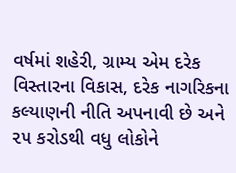વર્ષમાં શહેરી, ગ્રામ્ય એમ દરેક વિસ્તારના વિકાસ, દરેક નાગરિકના કલ્યાણની નીતિ અપનાવી છે અને ૨૫ કરોડથી વધુ લોકોને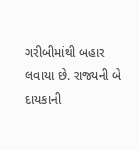ગરીબીમાંથી બહાર લવાયા છે. રાજ્યની બે દાયકાની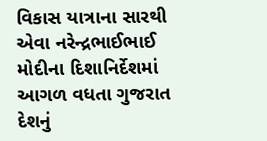વિકાસ યાત્રાના સારથી એવા નરેન્દ્રભાઈભાઈ મોદીના દિશાનિર્દેશમાં આગળ વધતા ગુજરાત દેશનું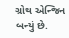ગ્રોથ એન્જિન બન્યું છે.